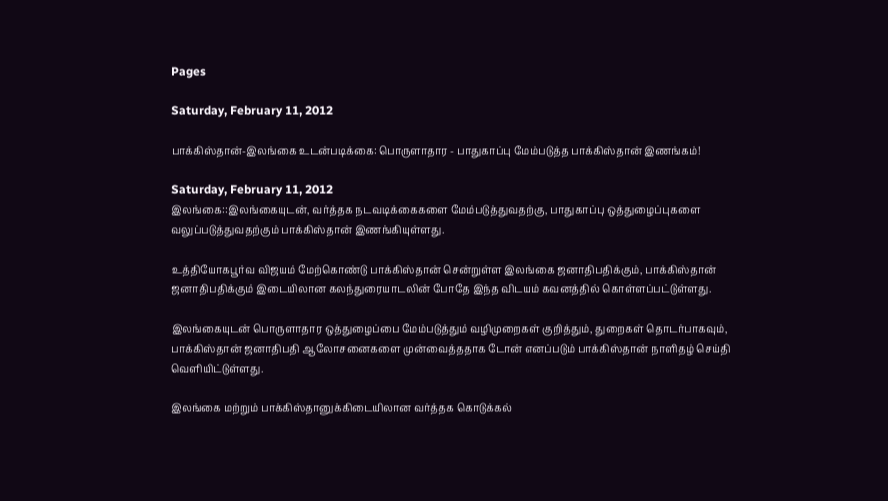Pages

Saturday, February 11, 2012

பாக்கிஸ்தான்-இலங்கை உடன்படிக்கை: பொருளாதார - பாதுகாப்பு மேம்படுத்த பாக்கிஸ்தான் இணங்கம்!

Saturday, February 11, 2012
இலங்கை::இலங்கையுடன், வர்த்தக நடவடிக்கைகளை மேம்படுத்துவதற்கு, பாதுகாப்பு ஒத்துழைப்புகளை வலுப்படுத்துவதற்கும் பாக்கிஸ்தான் இணங்கியுள்ளது.

உத்தியோகபூர்வ விஜயம் மேற்கொண்டு பாக்கிஸ்தான் சென்றுள்ள இலங்கை ஜனாதிபதிக்கும், பாக்கிஸ்தான் ஜனாதிபதிக்கும் இடையிலான கலந்துரையாடலின் போதே இந்த விடயம் கவனத்தில் கொள்ளப்பட்டுள்ளது.

இலங்கையுடன் பொருளாதார ஒத்துழைப்பை மேம்படுத்தும் வழிமுறைகள் குறித்தும், துறைகள் தொடர்பாகவும், பாக்கிஸ்தான் ஜனாதிபதி ஆலோசனைகளை முன்வைத்ததாக டோன் எனப்படும் பாக்கிஸ்தான் நாளிதழ் செய்தி வெளியிட்டுள்ளது.

இலங்கை மற்றும் பாக்கிஸ்தானுக்கிடையிலான வர்த்தக கொடுக்கல்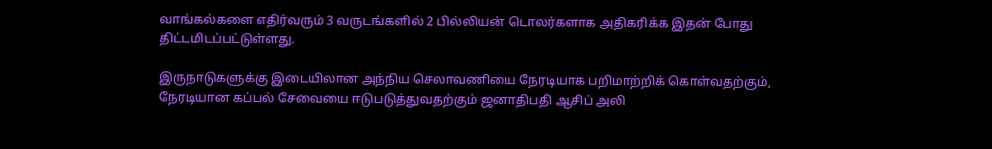வாங்கல்களை எதிர்வரும் 3 வருடங்களில் 2 பில்லியன் டொலர்களாக அதிகரிக்க இதன் போது திட்டமிடப்பட்டுள்ளது.

இருநாடுகளுக்கு இடையிலான அந்நிய செலாவணியை நேரடியாக பறிமாற்றிக் கொள்வதற்கும், நேரடியான கப்பல் சேவையை ஈடுபடுத்துவதற்கும் ஜனாதிபதி ஆசிப் அலி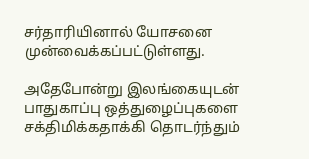சர்தாரியினால் யோசனை முன்வைக்கப்பட்டுள்ளது.

அதேபோன்று இலங்கையுடன் பாதுகாப்பு ஒத்துழைப்புகளை சக்திமிக்கதாக்கி தொடர்ந்தும்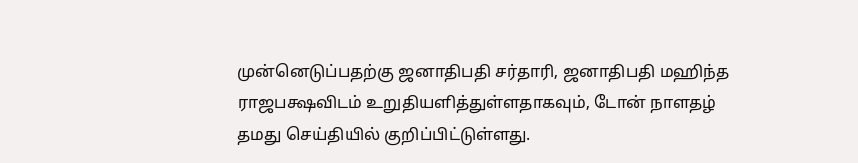முன்னெடுப்பதற்கு ஜனாதிபதி சர்தாரி, ஜனாதிபதி மஹிந்த ராஜபக்ஷவிடம் உறுதியளித்துள்ளதாகவும், டோன் நாளதழ் தமது செய்தியில் குறிப்பிட்டுள்ளது.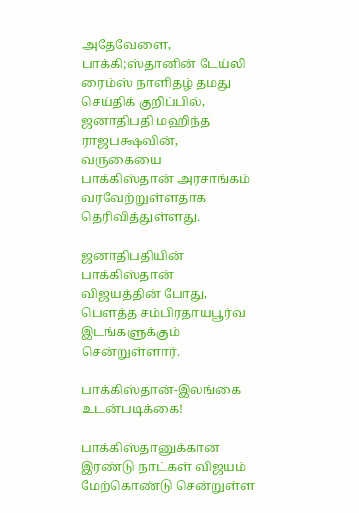அதேவேளை, பாக்கி;ஸ்தானின் டேய்லி ரைம்ஸ் நாளிதழ் தமது செய்திக் குறிப்பில், ஜனாதிபதி மஹிந்த ராஜபக்ஷவின், வருகையை பாக்கிஸ்தான் அரசாங்கம் வரவேற்றுள்ளதாக தெரிவித்துள்ளது.

ஜனாதிபதியின் பாக்கிஸ்தான் விஜயத்தின் போது, பௌத்த சம்பிரதாயபூர்வ இடங்களுக்கும் சென்றுள்ளார்.

பாக்கிஸ்தான்-இலங்கை உடன்படிக்கை!

பாக்கிஸ்தானுக்கான இரண்டு நாட்கள் விஜயம் மேற்கொண்டு சென்றுள்ள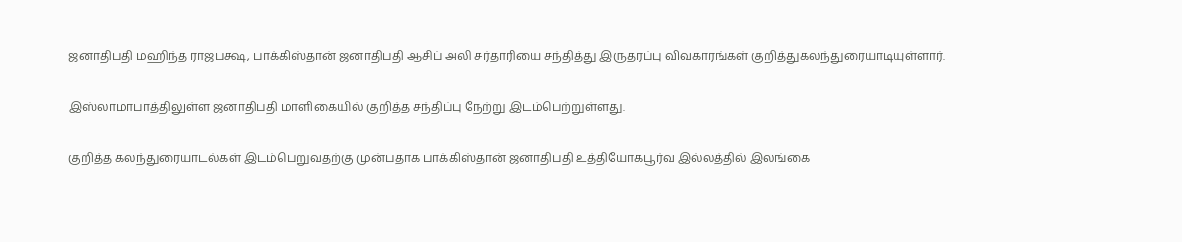ஜனாதிபதி மஹிந்த ராஜபக்ஷ, பாக்கிஸ்தான் ஜனாதிபதி ஆசிப் அலி சர்தாரியை சந்தித்து இருதரப்பு விவகாரங்கள் குறித்துகலந்துரையாடியுள்ளார்.

இஸ்லாமாபாத்திலுள்ள ஜனாதிபதி மாளிகையில் குறித்த சந்திப்பு நேற்று இடம்பெற்றுள்ளது.

குறித்த கலந்துரையாடல்கள் இடம்பெறுவதற்கு முன்பதாக பாக்கிஸ்தான் ஜனாதிபதி உத்தியோகபூர்வ இல்லத்தில் இலங்கை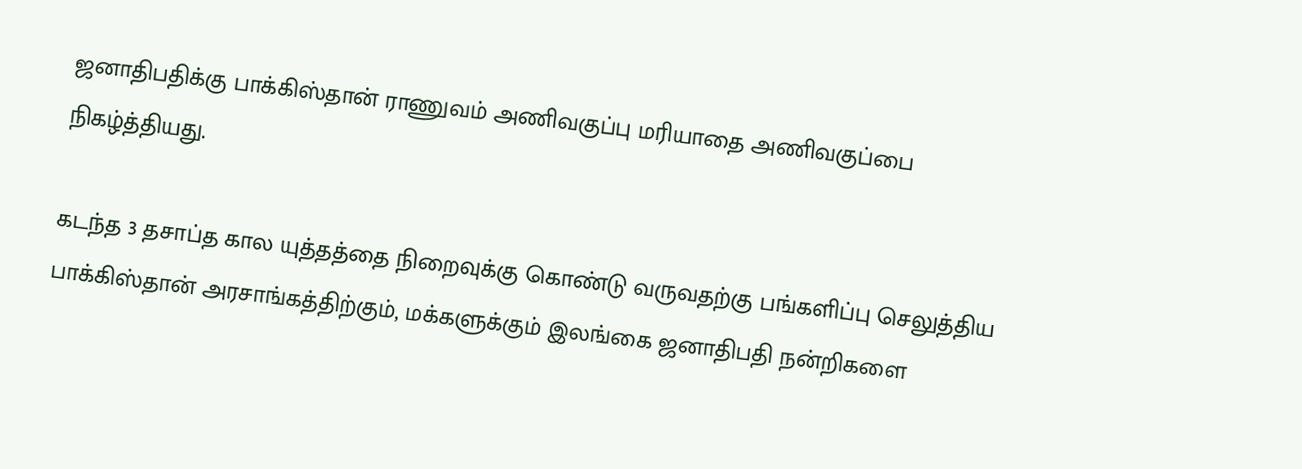ஜனாதிபதிக்கு பாக்கிஸ்தான் ராணுவம் அணிவகுப்பு மரியாதை அணிவகுப்பை நிகழ்த்தியது.

கடந்த 3 தசாப்த கால யுத்தத்தை நிறைவுக்கு கொண்டு வருவதற்கு பங்களிப்பு செலுத்திய பாக்கிஸ்தான் அரசாங்கத்திற்கும், மக்களுக்கும் இலங்கை ஜனாதிபதி நன்றிகளை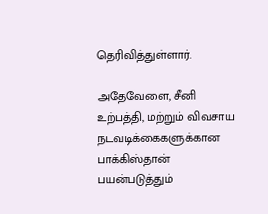தெரிவித்துள்ளார்.

அதேவேளை, சீனி உற்பத்தி, மற்றும் விவசாய நடவடிக்கைகளுக்கான பாக்கிஸ்தான் பயன்படுத்தும்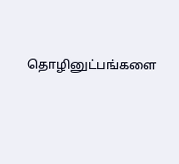தொழினுட்பங்களை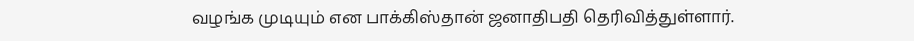வழங்க முடியும் என பாக்கிஸ்தான் ஜனாதிபதி தெரிவித்துள்ளார்.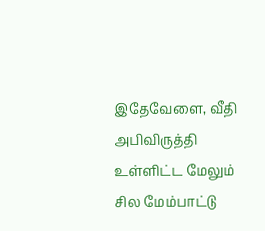இதேவேளை, வீதி அபிவிருத்தி உள்ளிட்ட மேலும் சில மேம்பாட்டு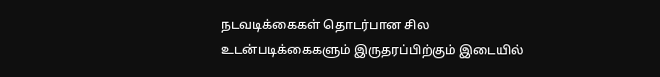நடவடிக்கைகள் தொடர்பான சில உடன்படிக்கைகளும் இருதரப்பிற்கும் இடையில்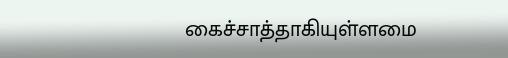கைச்சாத்தாகியுள்ளமை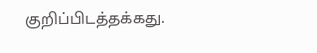குறிப்பிடத்தக்கது.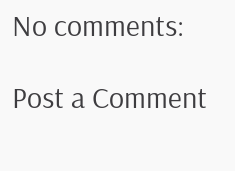No comments:

Post a Comment